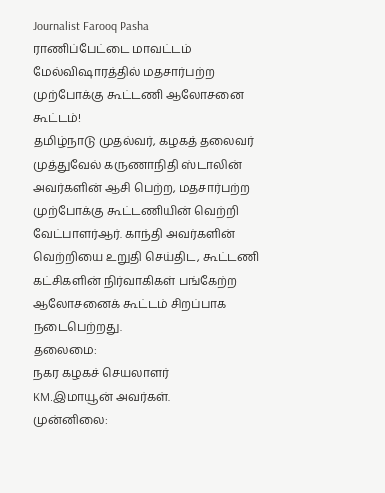Journalist Farooq Pasha
ராணிப்பேட்டை மாவட்டம் மேல்விஷாரத்தில் மதசார்பற்ற முற்போக்கு கூட்டணி ஆலோசனை கூட்டம்!
தமிழ்நாடு முதல்வர், கழகத் தலைவர் முத்துவேல் கருணாநிதி ஸ்டாலின் அவர்களின் ஆசி பெற்ற, மதசார்பற்ற முற்போக்கு கூட்டணியின் வெற்றி வேட்பாளர்ஆர். காந்தி அவர்களின் வெற்றியை உறுதி செய்திட, கூட்டணி கட்சிகளின் நிர்வாகிகள் பங்கேற்ற ஆலோசனைக் கூட்டம் சிறப்பாக நடைபெற்றது.
தலைமை:
நகர கழகச் செயலாளர்
KM.இமாயூன் அவர்கள்.
முன்னிலை: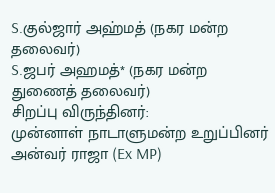S.குல்ஜார் அஹ்மத் (நகர மன்ற தலைவர்)
S.ஜபர் அஹமத்* (நகர மன்ற துணைத் தலைவர்)
சிறப்பு விருந்தினர்:
முன்னாள் நாடாளுமன்ற உறுப்பினர் அன்வர் ராஜா (Ex MP)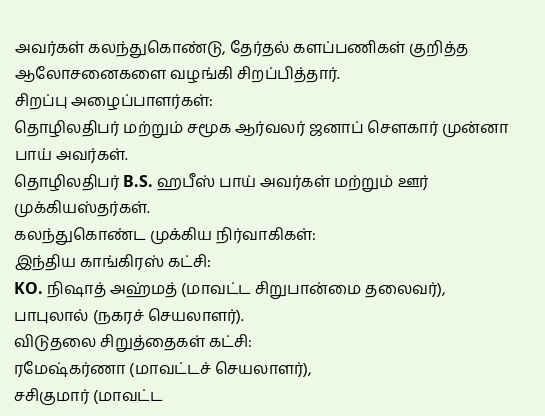அவர்கள் கலந்துகொண்டு, தேர்தல் களப்பணிகள் குறித்த ஆலோசனைகளை வழங்கி சிறப்பித்தார்.
சிறப்பு அழைப்பாளர்கள்:
தொழிலதிபர் மற்றும் சமூக ஆர்வலர் ஜனாப் சௌகார் முன்னா பாய் அவர்கள்.
தொழிலதிபர் B.S. ஹபீஸ் பாய் அவர்கள் மற்றும் ஊர் முக்கியஸ்தர்கள்.
கலந்துகொண்ட முக்கிய நிர்வாகிகள்:
இந்திய காங்கிரஸ் கட்சி:
KO. நிஷாத் அஹ்மத் (மாவட்ட சிறுபான்மை தலைவர்), பாபுலால் (நகரச் செயலாளர்).
விடுதலை சிறுத்தைகள் கட்சி:
ரமேஷ்கர்ணா (மாவட்டச் செயலாளர்),
சசிகுமார் (மாவட்ட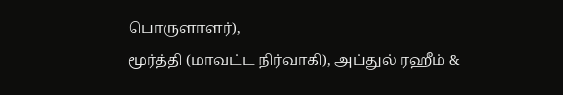பொருளாளர்),
மூர்த்தி (மாவட்ட நிர்வாகி), அப்துல் ரஹீம் &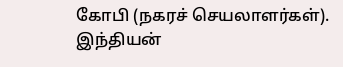கோபி (நகரச் செயலாளர்கள்).
இந்தியன்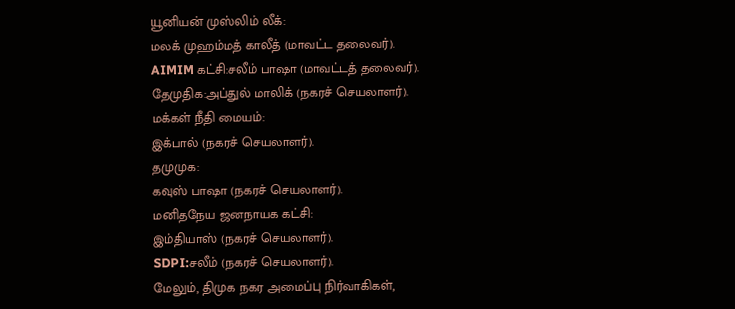யூனியன் முஸ்லிம் லீக்:
மலக் முஹம்மத் காலீத் (மாவட்ட தலைவர்).
AIMIM கட்சி:சலீம் பாஷா (மாவட்டத் தலைவர்).
தேமுதிக:அப்துல் மாலிக் (நகரச் செயலாளர்).
மக்கள் நீதி மையம்:
இக்பால் (நகரச் செயலாளர்).
தமுமுக:
கவுஸ் பாஷா (நகரச் செயலாளர்).
மனிதநேய ஜனநாயக கட்சி:
இம்தியாஸ் (நகரச் செயலாளர்).
SDPI:சலீம் (நகரச் செயலாளர்).
மேலும், திமுக நகர அமைப்பு நிர்வாகிகள்,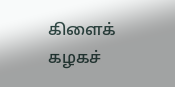கிளைக் கழகச்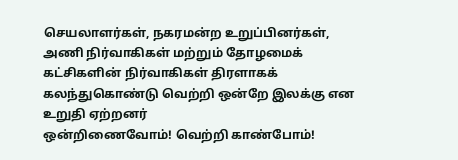செயலாளர்கள், நகரமன்ற உறுப்பினர்கள், அணி நிர்வாகிகள் மற்றும் தோழமைக் கட்சிகளின் நிர்வாகிகள் திரளாகக் கலந்துகொண்டு வெற்றி ஒன்றே இலக்கு என உறுதி ஏற்றனர்
ஒன்றிணைவோம்! வெற்றி காண்போம்!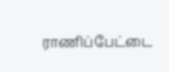ராணிப்பேட்டை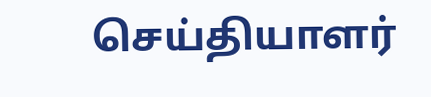செய்தியாளர்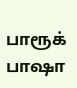பாரூக் பாஷா